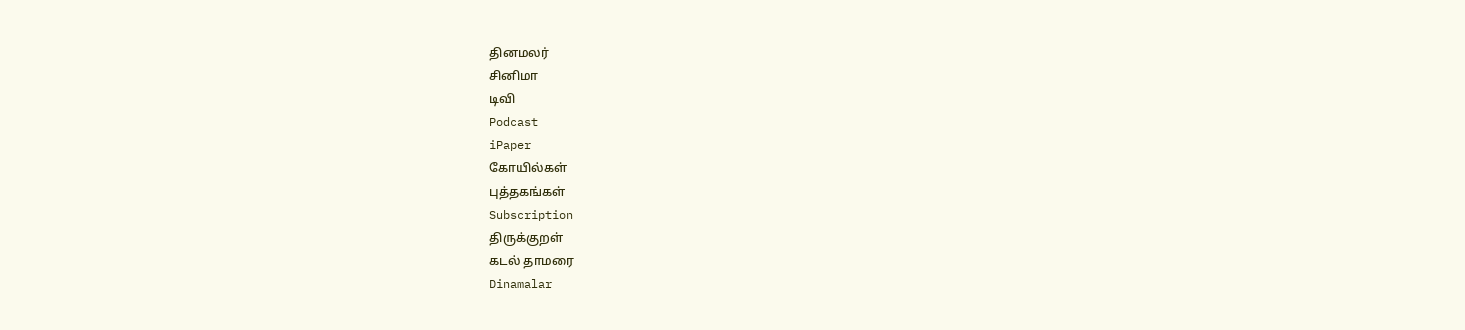தினமலர்
சினிமா
டிவி
Podcast
iPaper
கோயில்கள்
புத்தகங்கள்
Subscription
திருக்குறள்
கடல் தாமரை
Dinamalar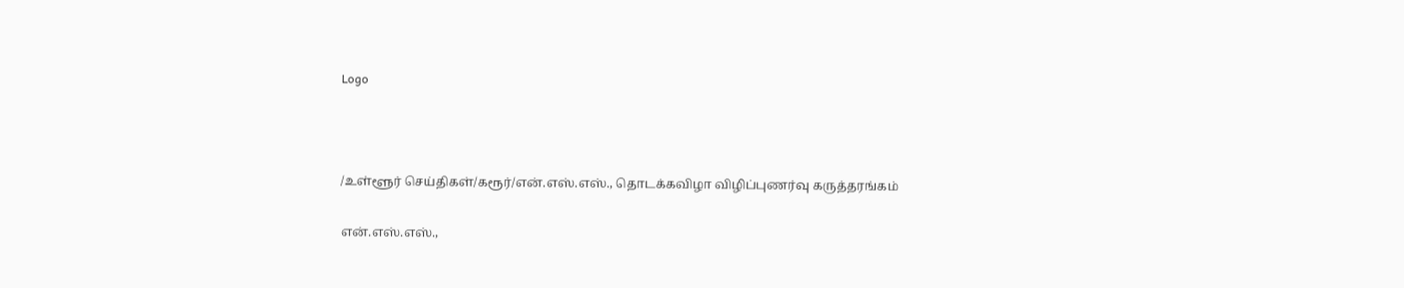Logo



/உள்ளூர் செய்திகள்/கரூர்/என்.எஸ்.எஸ்., தொடக்கவிழா விழிப்புணர்வு கருத்தரங்கம்

என்.எஸ்.எஸ்.,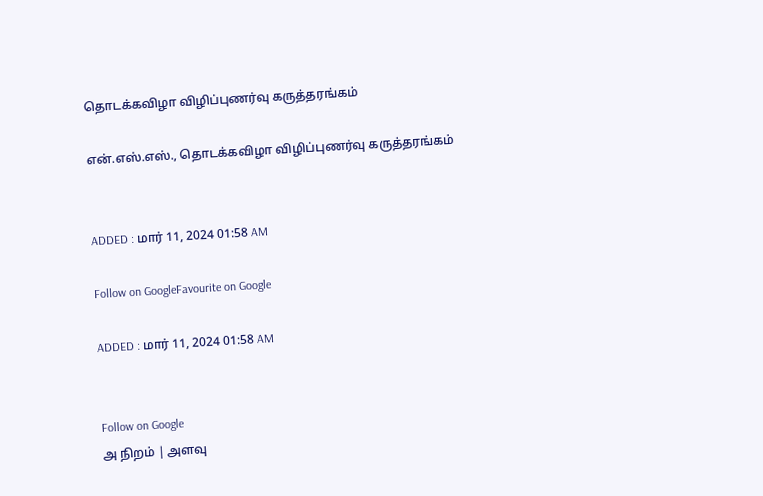தொடக்கவிழா விழிப்புணர்வு கருத்தரங்கம்

என்.எஸ்.எஸ்., தொடக்கவிழா விழிப்புணர்வு கருத்தரங்கம்


ADDED : மார் 11, 2024 01:58 AM

Follow on GoogleFavourite on Google

ADDED : மார் 11, 2024 01:58 AM


Follow on Google
அ நிறம் | அளவு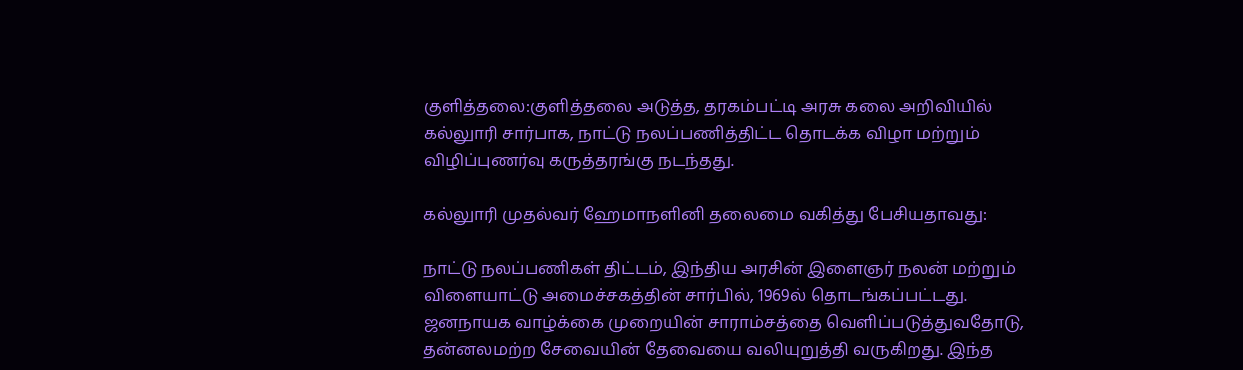குளித்தலை:குளித்தலை அடுத்த, தரகம்பட்டி அரசு கலை அறிவியில் கல்லுாரி சார்பாக, நாட்டு நலப்பணித்திட்ட தொடக்க விழா மற்றும் விழிப்புணர்வு கருத்தரங்கு நடந்தது.

கல்லுாரி முதல்வர் ஹேமாநளினி தலைமை வகித்து பேசியதாவது:

நாட்டு நலப்பணிகள் திட்டம், இந்திய அரசின் இளைஞர் நலன் மற்றும் விளையாட்டு அமைச்சகத்தின் சார்பில், 1969ல் தொடங்கப்பட்டது. ஜனநாயக வாழ்க்கை முறையின் சாராம்சத்தை வெளிப்படுத்துவதோடு, தன்னலமற்ற சேவையின் தேவையை வலியுறுத்தி வருகிறது. இந்த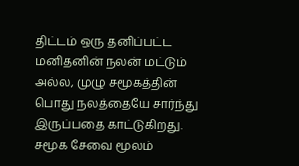திட்டம் ஒரு தனிப்பட்ட மனிதனின் நலன் மட்டும் அல்ல, முழு சமூகத்தின் பொது நலத்தையே சார்ந்து இருப்பதை காட்டுகிறது. சமூக சேவை மூலம்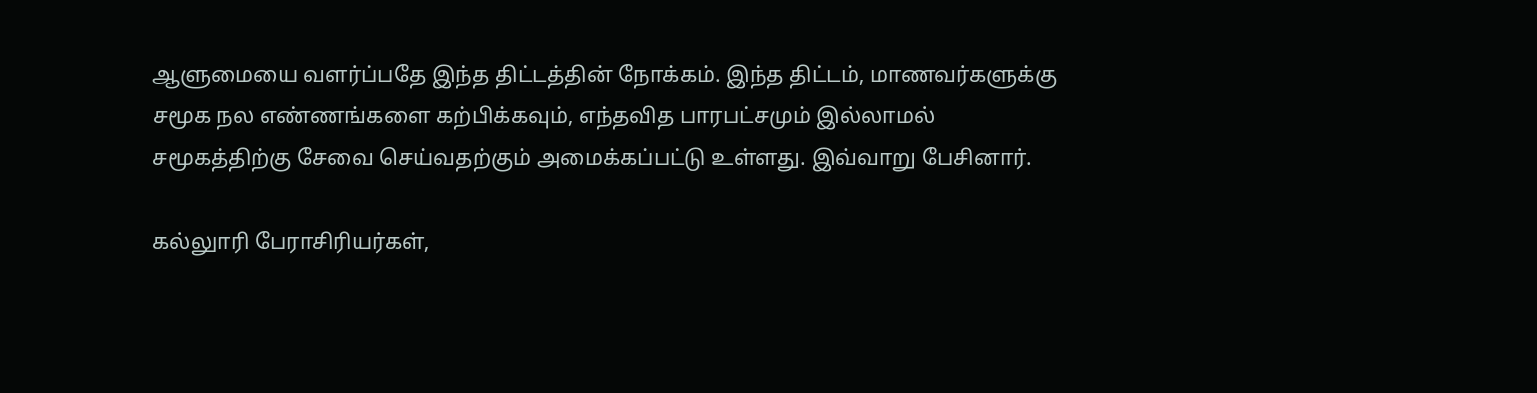ஆளுமையை வளர்ப்பதே இந்த திட்டத்தின் நோக்கம். இந்த திட்டம், மாணவர்களுக்கு சமூக நல எண்ணங்களை கற்பிக்கவும், எந்தவித பாரபட்சமும் இல்லாமல் சமூகத்திற்கு சேவை செய்வதற்கும் அமைக்கப்பட்டு உள்ளது. இவ்வாறு பேசினார்.

கல்லுாரி பேராசிரியர்கள்,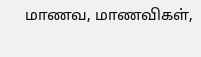மாணவ, மாணவிகள்,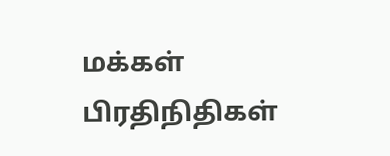மக்கள் பிரதிநிதிகள்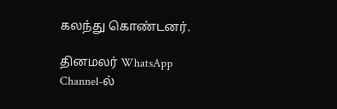கலந்து கொண்டனர்.

தினமலர் WhatsApp Channel-ல்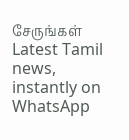சேருங்கள்
Latest Tamil news, instantly on WhatsApp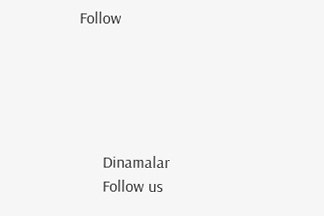Follow





      Dinamalar
      Follow us